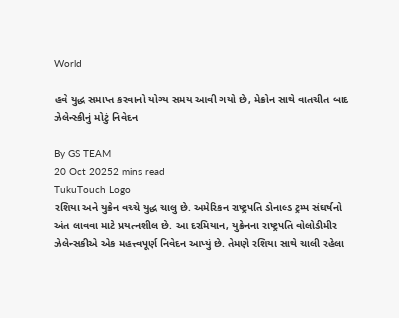World

હવે યુદ્ધ સમાપ્ત કરવાનો યોગ્ય સમય આવી ગયો છે, મેક્રોન સાથે વાતચીત બાદ ઝેલેન્સ્કીનું મોટું નિવેદન

By GS TEAM
20 Oct 20252 mins read
TukuTouch Logo
રશિયા અને યુક્રેન વચ્ચે યુદ્ધ ચાલુ છે. અમેરિકન રાષ્ટ્રપતિ ડોનાલ્ડ ટ્રમ્પ સંઘર્ષનો અંત લાવવા માટે પ્રયત્નશીલ છે. આ દરમિયાન, યુક્રેનના રાષ્ટ્રપતિ વોલોડીમીર ઝેલેન્સકીએ એક મહત્ત્વપૂર્ણ નિવેદન આપ્યું છે. તેમણે રશિયા સાથે ચાલી રહેલા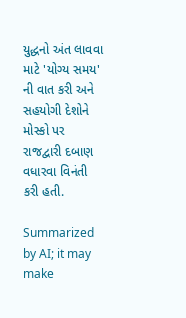યુદ્ધનો અંત લાવવા માટે 'યોગ્ય સમય' ની વાત કરી અને સહયોગી દેશોને મોસ્કો પર રાજદ્વારી દબાણ વધારવા વિનંતી કરી હતી.

Summarized by AI; it may make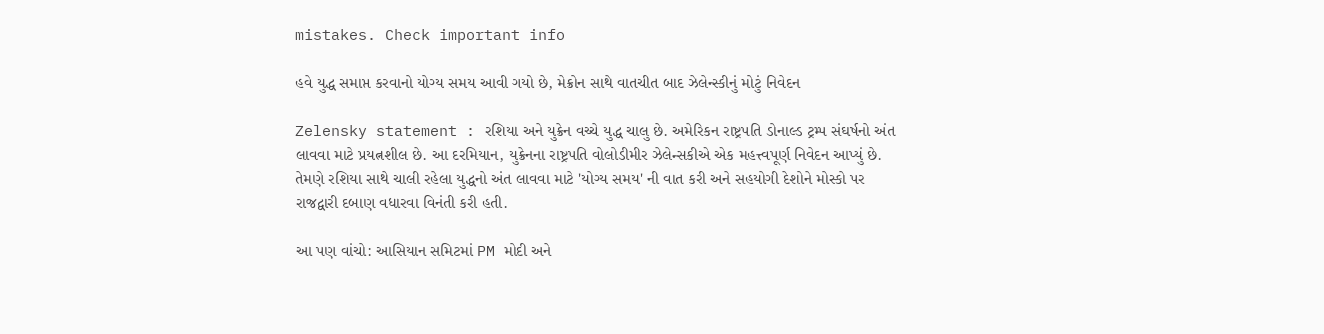mistakes. Check important info

હવે યુદ્ધ સમાપ્ત કરવાનો યોગ્ય સમય આવી ગયો છે, મેક્રોન સાથે વાતચીત બાદ ઝેલેન્સ્કીનું મોટું નિવેદન

Zelensky statement : રશિયા અને યુક્રેન વચ્ચે યુદ્ધ ચાલુ છે. અમેરિકન રાષ્ટ્રપતિ ડોનાલ્ડ ટ્રમ્પ સંઘર્ષનો અંત લાવવા માટે પ્રયત્નશીલ છે. આ દરમિયાન, યુક્રેનના રાષ્ટ્રપતિ વોલોડીમીર ઝેલેન્સકીએ એક મહત્ત્વપૂર્ણ નિવેદન આપ્યું છે. તેમણે રશિયા સાથે ચાલી રહેલા યુદ્ધનો અંત લાવવા માટે 'યોગ્ય સમય' ની વાત કરી અને સહયોગી દેશોને મોસ્કો પર રાજદ્વારી દબાણ વધારવા વિનંતી કરી હતી.

આ પણ વાંચો: આસિયાન સમિટમાં PM મોદી અને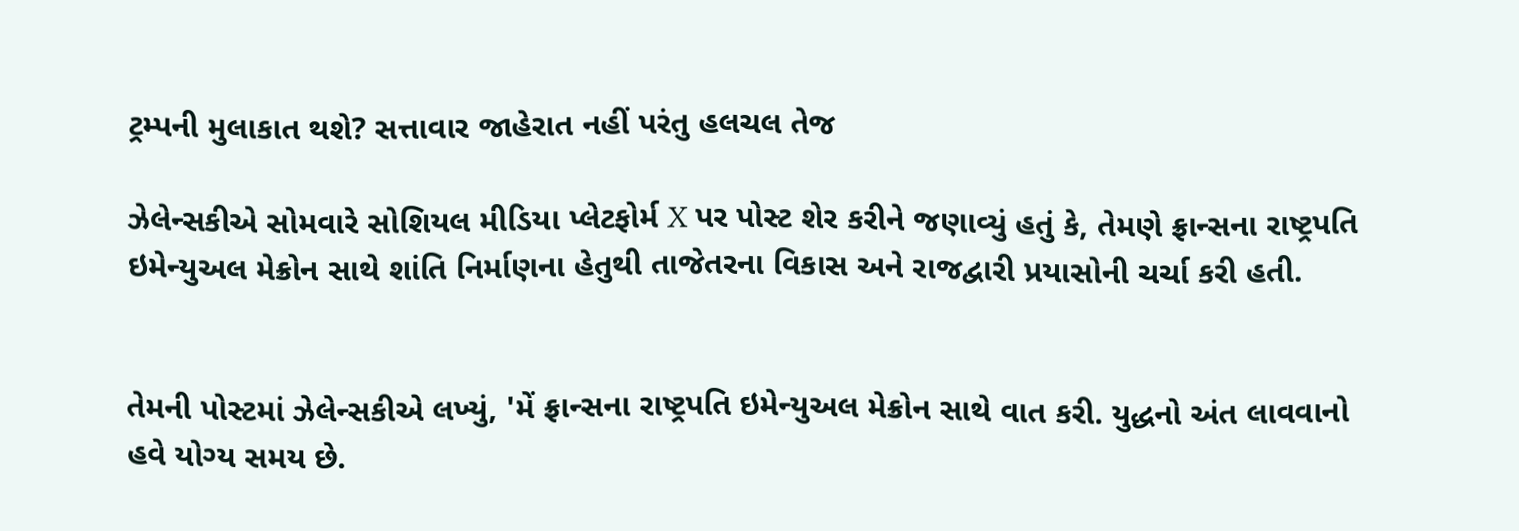ટ્રમ્પની મુલાકાત થશે? સત્તાવાર જાહેરાત નહીં પરંતુ હલચલ તેજ

ઝેલેન્સકીએ સોમવારે સોશિયલ મીડિયા પ્લેટફોર્મ X પર પોસ્ટ શેર કરીને જણાવ્યું હતું કે, તેમણે ફ્રાન્સના રાષ્ટ્રપતિ ઇમેન્યુઅલ મેક્રોન સાથે શાંતિ નિર્માણના હેતુથી તાજેતરના વિકાસ અને રાજદ્વારી પ્રયાસોની ચર્ચા કરી હતી.


તેમની પોસ્ટમાં ઝેલેન્સકીએ લખ્યું, 'મેં ફ્રાન્સના રાષ્ટ્રપતિ ઇમેન્યુઅલ મેક્રોન સાથે વાત કરી. યુદ્ધનો અંત લાવવાનો હવે યોગ્ય સમય છે.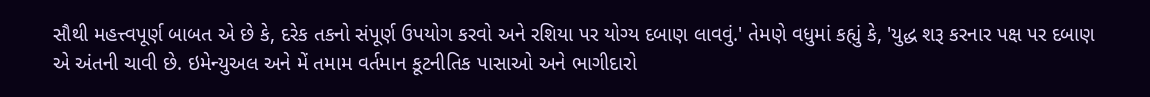સૌથી મહત્ત્વપૂર્ણ બાબત એ છે કે, દરેક તકનો સંપૂર્ણ ઉપયોગ કરવો અને રશિયા પર યોગ્ય દબાણ લાવવું.' તેમણે વધુમાં કહ્યું કે, 'યુદ્ધ શરૂ કરનાર પક્ષ પર દબાણ એ અંતની ચાવી છે. ઇમેન્યુઅલ અને મેં તમામ વર્તમાન કૂટનીતિક પાસાઓ અને ભાગીદારો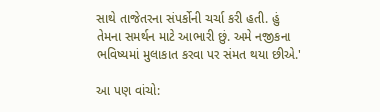સાથે તાજેતરના સંપર્કોની ચર્ચા કરી હતી. હું તેમના સમર્થન માટે આભારી છું. અમે નજીકના ભવિષ્યમાં મુલાકાત કરવા પર સંમત થયા છીએ.'

આ પણ વાંચો: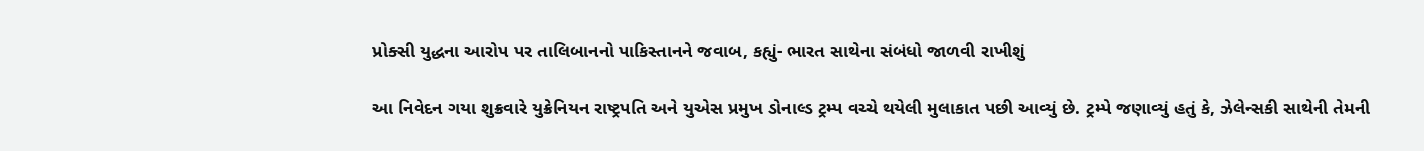પ્રોક્સી યુદ્ધના આરોપ પર તાલિબાનનો પાકિસ્તાનને જવાબ, કહ્યું- ભારત સાથેના સંબંધો જાળવી રાખીશું

આ નિવેદન ગયા શુક્રવારે યુક્રેનિયન રાષ્ટ્રપતિ અને યુએસ પ્રમુખ ડોનાલ્ડ ટ્રમ્પ વચ્ચે થયેલી મુલાકાત પછી આવ્યું છે. ટ્રમ્પે જણાવ્યું હતું કે, ઝેલેન્સકી સાથેની તેમની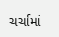ચર્ચામાં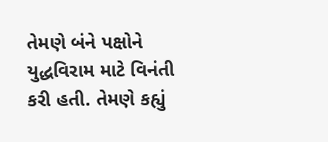તેમણે બંને પક્ષોને યુદ્ધવિરામ માટે વિનંતી કરી હતી. તેમણે કહ્યું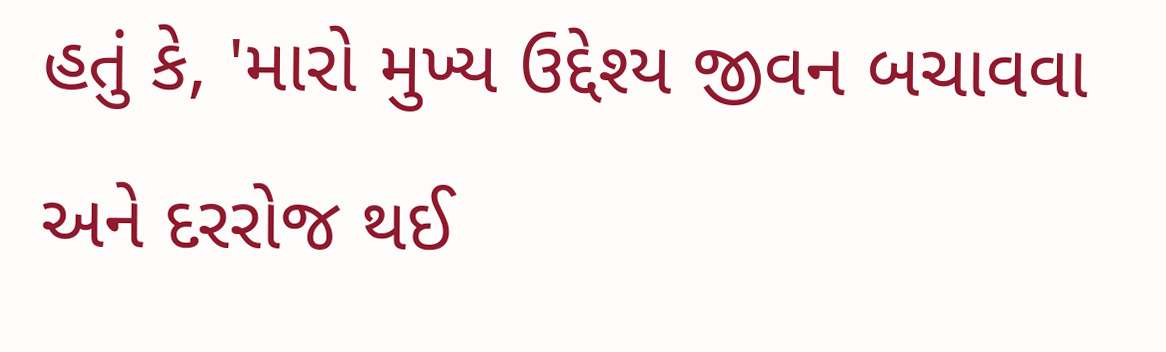હતું કે, 'મારો મુખ્ય ઉદ્દેશ્ય જીવન બચાવવા અને દરરોજ થઈ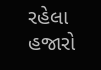રહેલા હજારો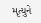મૃત્યુને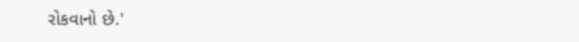રોકવાનો છે.'